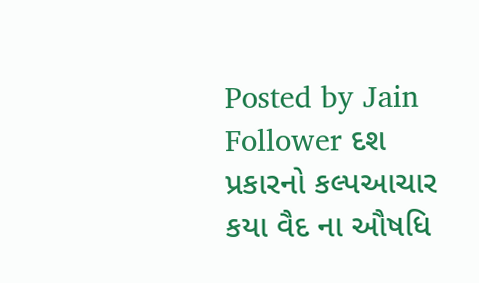Posted by Jain Follower દશ પ્રકારનો કલ્પઆચાર કયા વૈદ ના ઔષધિ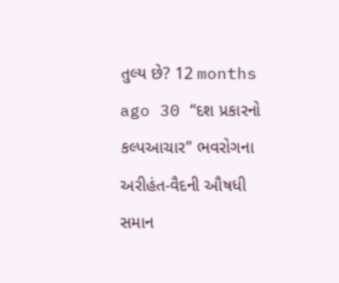તુલ્ય છે? 12 months ago 30 “દશ પ્રકારનો કલ્પઆચાર” ભવરોગના અરીહંત-વૈદની ઔષધી સમાન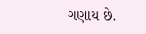ગણાય છે.